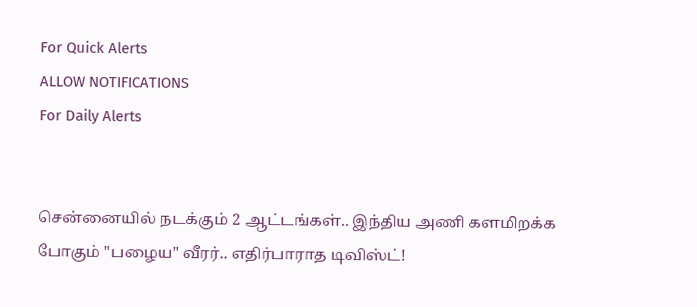For Quick Alerts
ALLOW NOTIFICATIONS
For Daily Alerts


சென்னையில் நடக்கும் 2 ஆட்டங்கள்.. இந்திய அணி களமிறக்க போகும் "பழைய" வீரர்.. எதிர்பாராத டிவிஸ்ட்!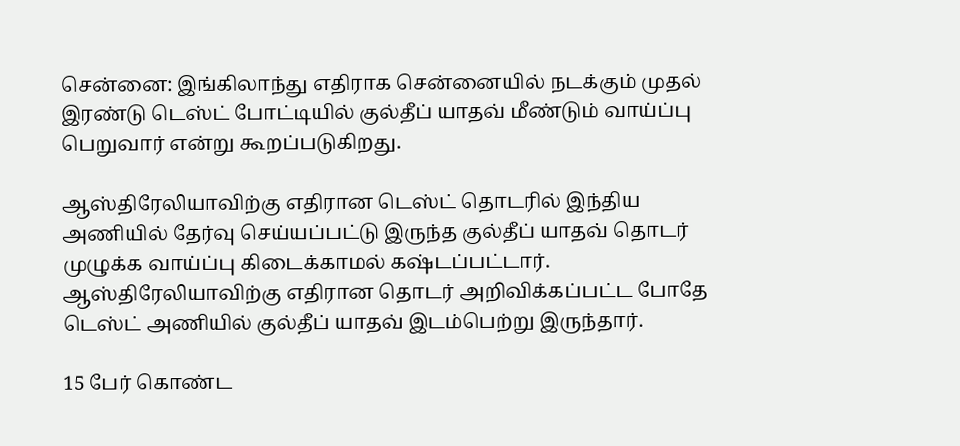சென்னை: இங்கிலாந்து எதிராக சென்னையில் நடக்கும் முதல் இரண்டு டெஸ்ட் போட்டியில் குல்தீப் யாதவ் மீண்டும் வாய்ப்பு பெறுவார் என்று கூறப்படுகிறது.

ஆஸ்திரேலியாவிற்கு எதிரான டெஸ்ட் தொடரில் இந்திய அணியில் தேர்வு செய்யப்பட்டு இருந்த குல்தீப் யாதவ் தொடர் முழுக்க வாய்ப்பு கிடைக்காமல் கஷ்டப்பட்டார். ஆஸ்திரேலியாவிற்கு எதிரான தொடர் அறிவிக்கப்பட்ட போதே டெஸ்ட் அணியில் குல்தீப் யாதவ் இடம்பெற்று இருந்தார்.

15 பேர் கொண்ட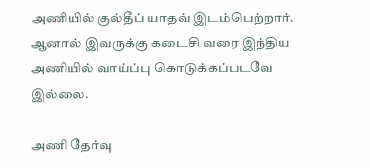அணியில் குல்தீப் யாதவ் இடம்பெற்றார். ஆனால் இவருக்கு கடைசி வரை இந்திய அணியில் வாய்ப்பு கொடுக்கப்படவே இல்லை.

அணி தேர்வு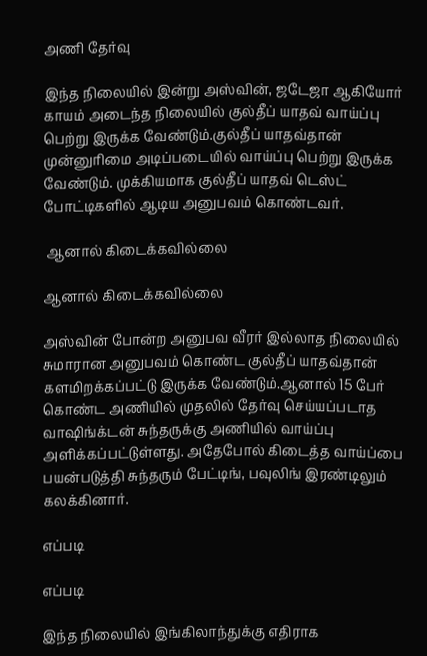அணி தேர்வு

இந்த நிலையில் இன்று அஸ்வின், ஜடேஜா ஆகியோர் காயம் அடைந்த நிலையில் குல்தீப் யாதவ் வாய்ப்பு பெற்று இருக்க வேண்டும்.குல்தீப் யாதவ்தான் முன்னுரிமை அடிப்படையில் வாய்ப்பு பெற்று இருக்க வேண்டும். முக்கியமாக குல்தீப் யாதவ் டெஸ்ட் போட்டிகளில் ஆடிய அனுபவம் கொண்டவர்.

 ஆனால் கிடைக்கவில்லை

ஆனால் கிடைக்கவில்லை

அஸ்வின் போன்ற அனுபவ வீரர் இல்லாத நிலையில் சுமாரான அனுபவம் கொண்ட குல்தீப் யாதவ்தான் களமிறக்கப்பட்டு இருக்க வேண்டும்.ஆனால் 15 பேர் கொண்ட அணியில் முதலில் தேர்வு செய்யப்படாத வாஷிங்க்டன் சுந்தருக்கு அணியில் வாய்ப்பு அளிக்கப்பட்டுள்ளது. அதேபோல் கிடைத்த வாய்ப்பை பயன்படுத்தி சுந்தரும் பேட்டிங், பவுலிங் இரண்டிலும் கலக்கினார்.

எப்படி

எப்படி

இந்த நிலையில் இங்கிலாந்துக்கு எதிராக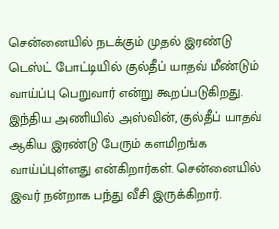சென்னையில் நடக்கும் முதல் இரண்டு டெஸ்ட் போட்டியில் குல்தீப் யாதவ் மீண்டும் வாய்ப்பு பெறுவார் என்று கூறப்படுகிறது. இந்திய அணியில் அஸ்வின், குல்தீப் யாதவ் ஆகிய இரண்டு பேரும் களமிறங்க வாய்ப்புள்ளது என்கிறார்கள். சென்னையில் இவர் நன்றாக பந்து வீசி இருக்கிறார்.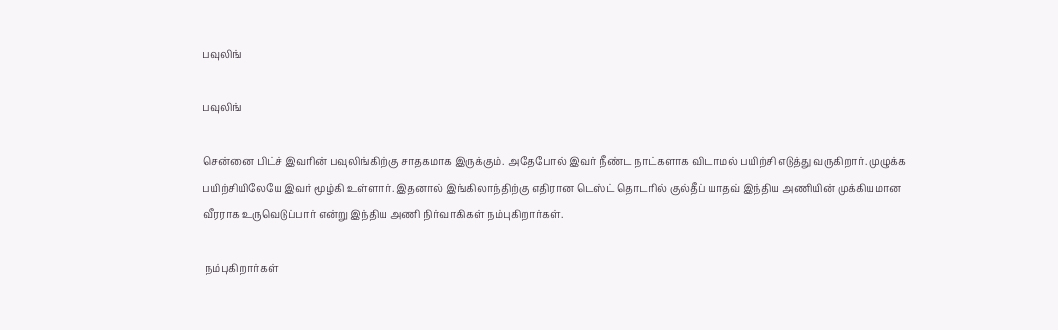பவுலிங்

பவுலிங்

சென்னை பிட்ச் இவரின் பவுலிங்கிற்கு சாதகமாக இருக்கும். அதேபோல் இவர் நீண்ட நாட்களாக விடாமல் பயிற்சி எடுத்து வருகிறார். முழுக்க பயிற்சியிலேயே இவர் மூழ்கி உள்ளார். இதனால் இங்கிலாந்திற்கு எதிரான டெஸ்ட் தொடரில் குல்தீப் யாதவ் இந்திய அணியின் முக்கியமான வீரராக உருவெடுப்பார் என்று இந்திய அணி நிர்வாகிகள் நம்புகிறார்கள்.

 நம்புகிறார்கள்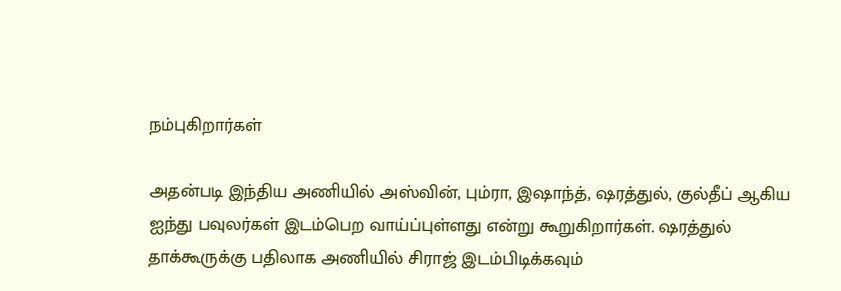நம்புகிறார்கள்

அதன்படி இந்திய அணியில் அஸ்வின், பும்ரா, இஷாந்த், ஷரத்துல், குல்தீப் ஆகிய ஐந்து பவுலர்கள் இடம்பெற வாய்ப்புள்ளது என்று கூறுகிறார்கள். ஷரத்துல் தாக்கூருக்கு பதிலாக அணியில் சிராஜ் இடம்பிடிக்கவும்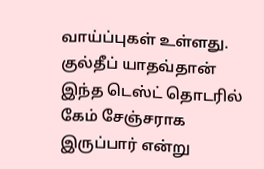வாய்ப்புகள் உள்ளது. குல்தீப் யாதவ்தான் இந்த டெஸ்ட் தொடரில் கேம் சேஞ்சராக இருப்பார் என்று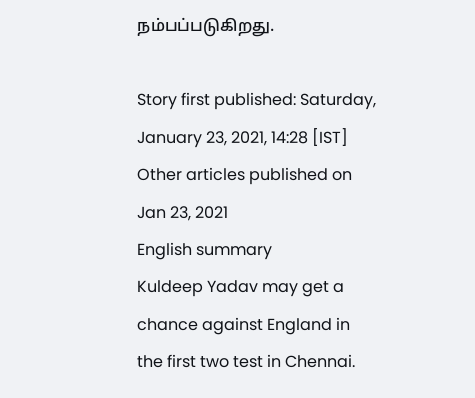நம்பப்படுகிறது.

Story first published: Saturday, January 23, 2021, 14:28 [IST]
Other articles published on Jan 23, 2021
English summary
Kuldeep Yadav may get a chance against England in the first two test in Chennai.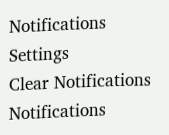Notifications
Settings
Clear Notifications
Notifications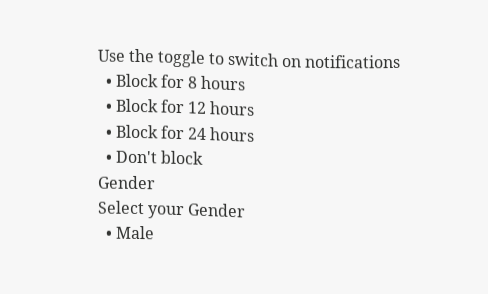Use the toggle to switch on notifications
  • Block for 8 hours
  • Block for 12 hours
  • Block for 24 hours
  • Don't block
Gender
Select your Gender
  • Male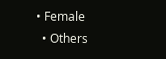• Female
  • Others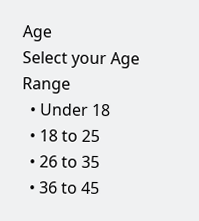Age
Select your Age Range
  • Under 18
  • 18 to 25
  • 26 to 35
  • 36 to 45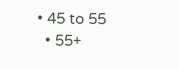• 45 to 55
  • 55+